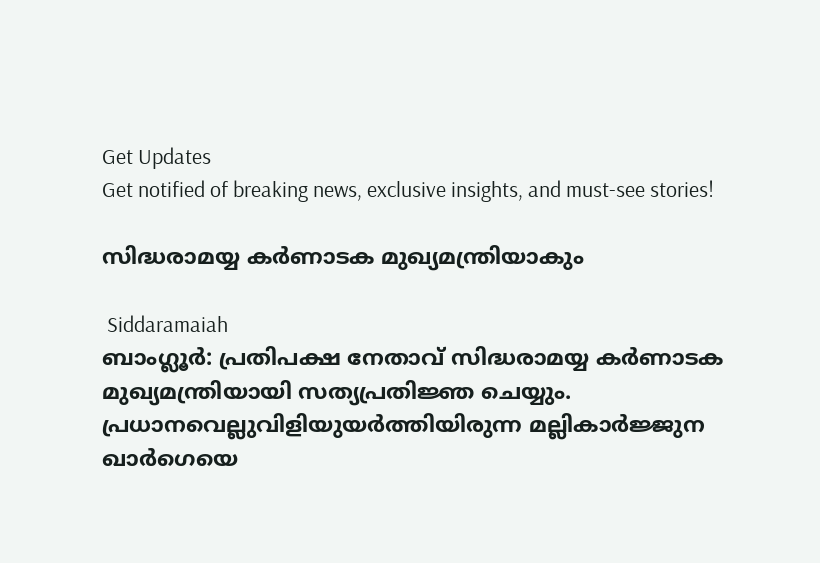Get Updates
Get notified of breaking news, exclusive insights, and must-see stories!

സിദ്ധരാമയ്യ കര്‍ണാടക മുഖ്യമന്ത്രിയാകും

 Siddaramaiah
ബാംഗ്ലൂര്‍: പ്രതിപക്ഷ നേതാവ് സിദ്ധരാമയ്യ കര്‍ണാടക മുഖ്യമന്ത്രിയായി സത്യപ്രതിജ്ഞ ചെയ്യും. പ്രധാനവെല്ലുവിളിയുയര്‍ത്തിയിരുന്ന മല്ലികാര്‍ജ്ജുന ഖാര്‍ഗെയെ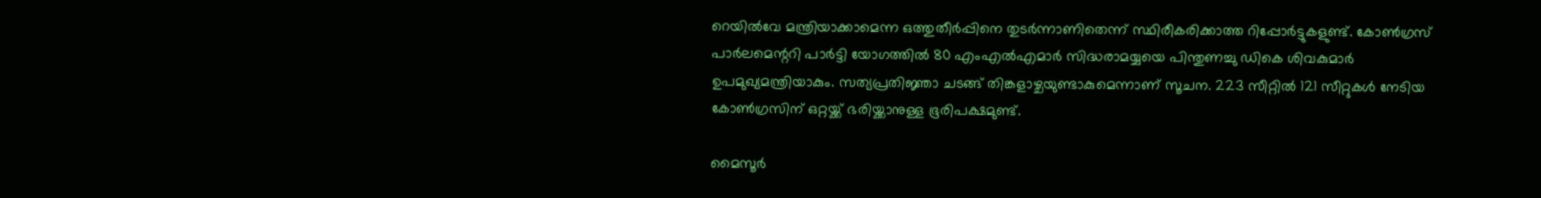റെയില്‍വേ മന്ത്രിയാക്കാമെന്ന ഒത്തുതീര്‍പ്പിനെ തുടര്‍ന്നാണിതെന്ന് സ്ഥിരീകരിക്കാത്ത റിപ്പോര്‍ട്ടുകളുണ്ട്. കോണ്‍ഗ്രസ്‌ പാര്‍ലമെന്ററി പാര്‍ട്ടി യോഗത്തില്‍ 80 എംഎല്‍എമാര്‍ സിദ്ധരാമയ്യയെ പിന്തുണച്ചു ഡികെ ശിവകുമാര്‍ ഉപമുഖ്യമന്ത്രിയാകും. സത്യപ്രതിജ്ഞാ ചടങ്ങ് തിങ്കളാഴ്ചയുണ്ടാകുമെന്നാണ് സൂചന. 223 സീറ്റില്‍ 121 സീറ്റുകള്‍ നേടിയ കോണ്‍ഗ്രസിന് ഒറ്റയ്ക്ക് ഭരിയ്ക്കാനുള്ള ഭൂരിപക്ഷമുണ്ട്.

മൈസൂര്‍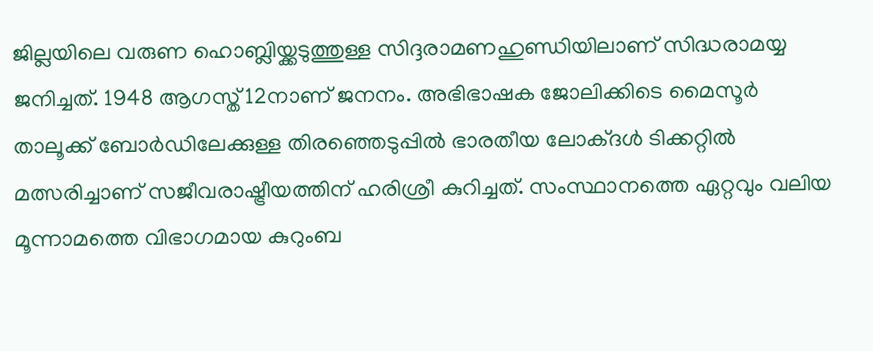ജില്ലയിലെ വരുണ ഹൊബ്ലിയ്ക്കടുത്തുള്ള സിദ്ദരാമണഹുണ്ഡിയിലാണ് സിദ്ധരാമയ്യ ജനിച്ചത്. 1948 ആഗസ്ത് 12നാണ് ജനനം. അഭിഭാഷക ജോലിക്കിടെ മൈസൂര്‍ താലൂക്ക് ബോര്‍ഡിലേക്കുള്ള തിരഞ്ഞെടുപ്പില്‍ ഭാരതീയ ലോക്ദള്‍ ടിക്കറ്റില്‍ മത്സരിച്ചാണ് സജീവരാഷ്ട്രീയത്തിന് ഹരിശ്രീ കുറിച്ചത്. സംസ്ഥാനത്തെ ഏറ്റവും വലിയ മൂന്നാമത്തെ വിഭാഗമായ കുറുംബ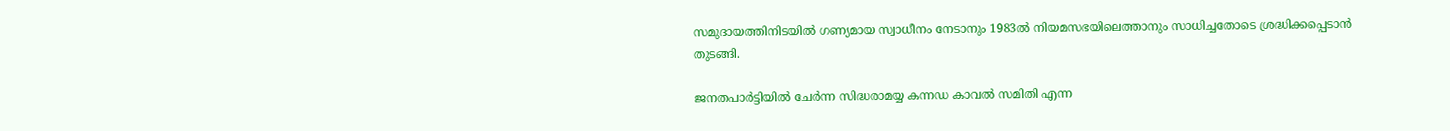സമുദായത്തിനിടയില്‍ ഗണ്യമായ സ്വാധീനം നേടാനും 1983ല്‍ നിയമസഭയിലെത്താനും സാധിച്ചതോടെ ശ്രദ്ധിക്കപ്പെടാന്‍ തുടങ്ങി.

ജനതപാര്‍ട്ടിയില്‍ ചേര്‍ന്ന സിദ്ധരാമയ്യ കന്നഡ കാവല്‍ സമിതി എന്ന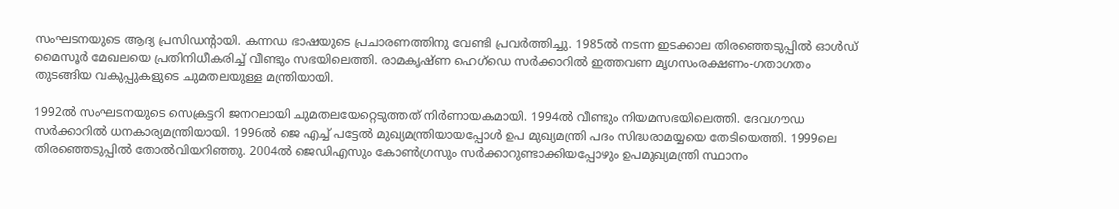സംഘടനയുടെ ആദ്യ പ്രസിഡന്റായി. കന്നഡ ഭാഷയുടെ പ്രചാരണത്തിനു വേണ്ടി പ്രവര്‍ത്തിച്ചു. 1985ല്‍ നടന്ന ഇടക്കാല തിരഞ്ഞെടുപ്പില്‍ ഓള്‍ഡ് മൈസൂര്‍ മേഖലയെ പ്രതിനിധീകരിച്ച് വീണ്ടും സഭയിലെത്തി. രാമകൃഷ്ണ ഹെഗ്‌ഡെ സര്‍ക്കാറില്‍ ഇത്തവണ മൃഗസംരക്ഷണം-ഗതാഗതം തുടങ്ങിയ വകുപ്പുകളുടെ ചുമതലയുള്ള മന്ത്രിയായി.

1992ല്‍ സംഘടനയുടെ സെക്രട്ടറി ജനറലായി ചുമതലയേറ്റെടുത്തത് നിര്‍ണായകമായി. 1994ല്‍ വീണ്ടും നിയമസഭയിലെത്തി. ദേവഗൗഡ സര്‍ക്കാറില്‍ ധനകാര്യമന്ത്രിയായി. 1996ല്‍ ജെ എച്ച് പട്ടേല്‍ മുഖ്യമന്ത്രിയായപ്പോള്‍ ഉപ മുഖ്യമന്ത്രി പദം സിദ്ധരാമയ്യയെ തേടിയെത്തി. 1999ലെ തിരഞ്ഞെടുപ്പില്‍ തോല്‍വിയറിഞ്ഞു. 2004ല്‍ ജെഡിഎസും കോണ്‍ഗ്രസും സര്‍ക്കാറുണ്ടാക്കിയപ്പോഴും ഉപമുഖ്യമന്ത്രി സ്ഥാനം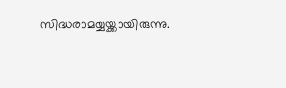സിദ്ധരാമയ്യയ്ക്കായിരുന്നു.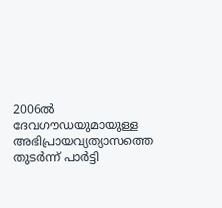2006ല്‍ ദേവഗൗഡയുമായുള്ള അഭിപ്രായവ്യത്യാസത്തെ തുടര്‍ന്ന് പാര്‍ട്ടി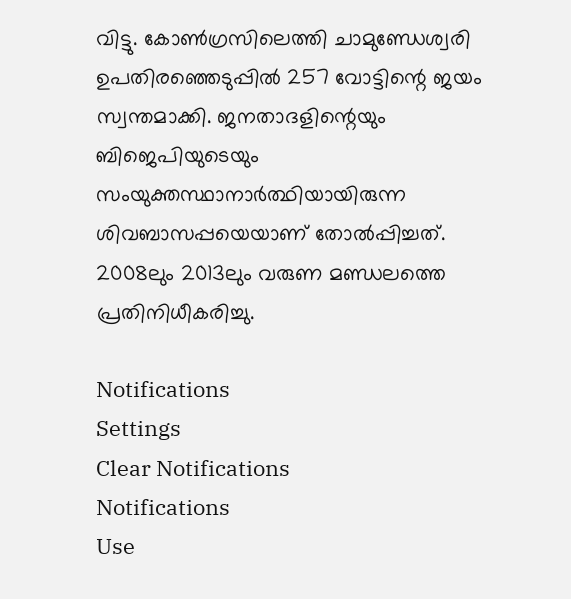വിട്ടു. കോണ്‍ഗ്രസിലെത്തി ചാമുണ്ഡേശ്വരി ഉപതിരഞ്ഞെടുപ്പില്‍ 257 വോട്ടിന്റെ ജയം സ്വന്തമാക്കി. ജനതാദളിന്റെയും ബിജെപിയുടെയും സംയുക്തസ്ഥാനാര്‍ത്ഥിയായിരുന്ന ശിവബാസപ്പയെയാണ് തോല്‍പ്പിച്ചത്. 2008ലും 2013ലും വരുണ മണ്ഡലത്തെ പ്രതിനിധീകരിച്ചു.

Notifications
Settings
Clear Notifications
Notifications
Use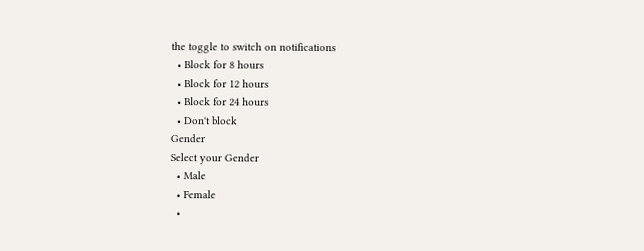the toggle to switch on notifications
  • Block for 8 hours
  • Block for 12 hours
  • Block for 24 hours
  • Don't block
Gender
Select your Gender
  • Male
  • Female
  •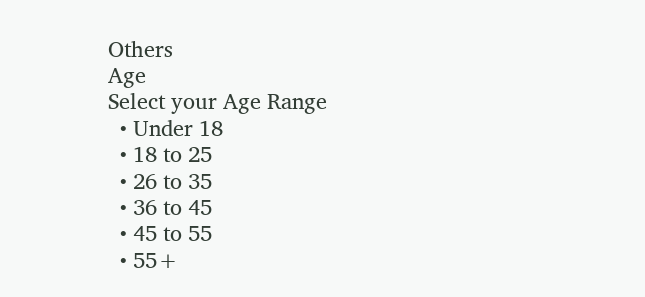Others
Age
Select your Age Range
  • Under 18
  • 18 to 25
  • 26 to 35
  • 36 to 45
  • 45 to 55
  • 55+